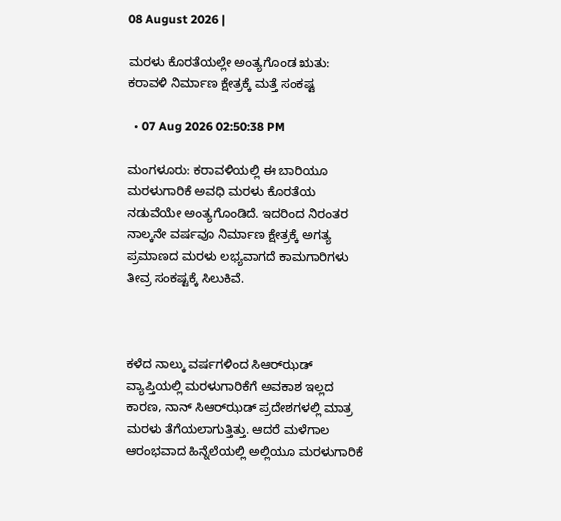08 August 2026 |

ಮರಳು ಕೊರತೆಯಲ್ಲೇ ಅಂತ್ಯಗೊಂಡ ಋತು: ಕರಾವಳಿ ನಿರ್ಮಾಣ ಕ್ಷೇತ್ರಕ್ಕೆ ಮತ್ತೆ ಸಂಕಷ್ಟ

  • 07 Aug 2026 02:50:38 PM

ಮಂಗಳೂರು: ಕರಾವಳಿಯಲ್ಲಿ ಈ ಬಾರಿಯೂ ಮರಳುಗಾರಿಕೆ ಅವಧಿ ಮರಳು ಕೊರತೆಯ ನಡುವೆಯೇ ಅಂತ್ಯಗೊಂಡಿದೆ. ಇದರಿಂದ ನಿರಂತರ ನಾಲ್ಕನೇ ವರ್ಷವೂ ನಿರ್ಮಾಣ ಕ್ಷೇತ್ರಕ್ಕೆ ಅಗತ್ಯ ಪ್ರಮಾಣದ ಮರಳು ಲಭ್ಯವಾಗದೆ ಕಾಮಗಾರಿಗಳು ತೀವ್ರ ಸಂಕಷ್ಟಕ್ಕೆ ಸಿಲುಕಿವೆ.



ಕಳೆದ ನಾಲ್ಕು ವರ್ಷಗಳಿಂದ ಸಿಆರ್‌ಝಡ್ ವ್ಯಾಪ್ತಿಯಲ್ಲಿ ಮರಳುಗಾರಿಕೆಗೆ ಅವಕಾಶ ಇಲ್ಲದ ಕಾರಣ, ನಾನ್‌ ಸಿಆರ್‌ಝಡ್ ಪ್ರದೇಶಗಳಲ್ಲಿ ಮಾತ್ರ ಮರಳು ತೆಗೆಯಲಾಗುತ್ತಿತ್ತು. ಆದರೆ ಮಳೆಗಾಲ ಆರಂಭವಾದ ಹಿನ್ನೆಲೆಯಲ್ಲಿ ಅಲ್ಲಿಯೂ ಮರಳುಗಾರಿಕೆ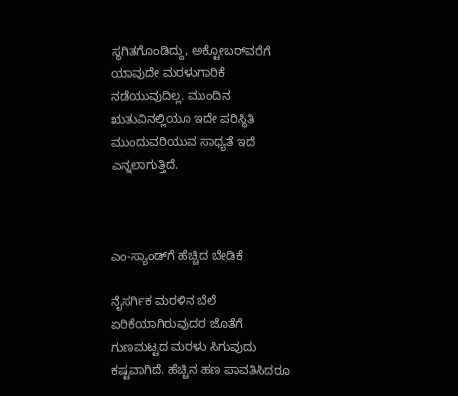ಸ್ಥಗಿತಗೊಂಡಿದ್ದು, ಅಕ್ಟೋಬರ್‌ವರೆಗೆ ಯಾವುದೇ ಮರಳುಗಾರಿಕೆ ನಡೆಯುವುದಿಲ್ಲ. ಮುಂದಿನ ಋತುವಿನಲ್ಲಿಯೂ ಇದೇ ಪರಿಸ್ಥಿತಿ ಮುಂದುವರಿಯುವ ಸಾಧ್ಯತೆ ಇದೆ ಎನ್ನಲಾಗುತ್ತಿದೆ.



ಎಂ-ಸ್ಯಾಂಡ್‌ಗೆ ಹೆಚ್ಚಿದ ಬೇಡಿಕೆ

ನೈಸರ್ಗಿಕ ಮರಳಿನ ಬೆಲೆ ಏರಿಕೆಯಾಗಿರುವುದರ ಜೊತೆಗೆ ಗುಣಮಟ್ಟದ ಮರಳು ಸಿಗುವುದು ಕಷ್ಟವಾಗಿದೆ. ಹೆಚ್ಚಿನ ಹಣ ಪಾವತಿಸಿದರೂ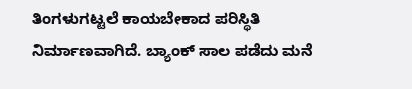ತಿಂಗಳುಗಟ್ಟಲೆ ಕಾಯಬೇಕಾದ ಪರಿಸ್ಥಿತಿ ನಿರ್ಮಾಣವಾಗಿದೆ. ಬ್ಯಾಂಕ್ ಸಾಲ ಪಡೆದು ಮನೆ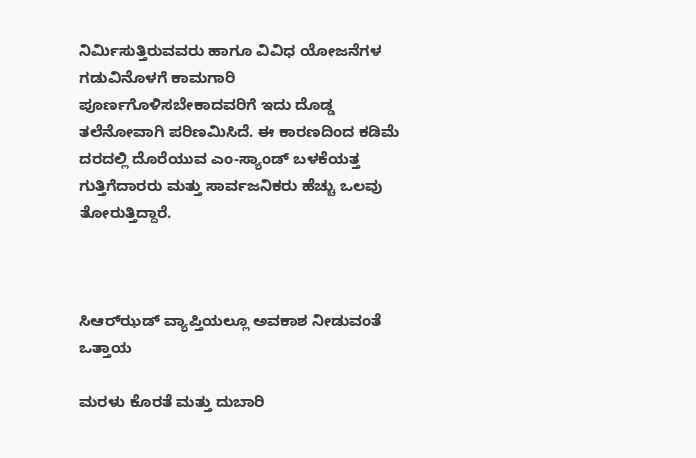ನಿರ್ಮಿಸುತ್ತಿರುವವರು ಹಾಗೂ ವಿವಿಧ ಯೋಜನೆಗಳ ಗಡುವಿನೊಳಗೆ ಕಾಮಗಾರಿ ಪೂರ್ಣಗೊಳಿಸಬೇಕಾದವರಿಗೆ ಇದು ದೊಡ್ಡ ತಲೆನೋವಾಗಿ ಪರಿಣಮಿಸಿದೆ. ಈ ಕಾರಣದಿಂದ ಕಡಿಮೆ ದರದಲ್ಲಿ ದೊರೆಯುವ ಎಂ-ಸ್ಯಾಂಡ್ ಬಳಕೆಯತ್ತ ಗುತ್ತಿಗೆದಾರರು ಮತ್ತು ಸಾರ್ವಜನಿಕರು ಹೆಚ್ಚು ಒಲವು ತೋರುತ್ತಿದ್ದಾರೆ.



ಸಿಆರ್‌ಝಡ್ ವ್ಯಾಪ್ತಿಯಲ್ಲೂ ಅವಕಾಶ ನೀಡುವಂತೆ ಒತ್ತಾಯ

ಮರಳು ಕೊರತೆ ಮತ್ತು ದುಬಾರಿ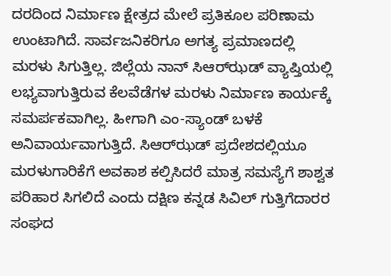ದರದಿಂದ ನಿರ್ಮಾಣ ಕ್ಷೇತ್ರದ ಮೇಲೆ ಪ್ರತಿಕೂಲ ಪರಿಣಾಮ ಉಂಟಾಗಿದೆ. ಸಾರ್ವಜನಿಕರಿಗೂ ಅಗತ್ಯ ಪ್ರಮಾಣದಲ್ಲಿ ಮರಳು ಸಿಗುತ್ತಿಲ್ಲ. ಜಿಲ್ಲೆಯ ನಾನ್‌ ಸಿಆರ್‌ಝಡ್ ವ್ಯಾಪ್ತಿಯಲ್ಲಿ ಲಭ್ಯವಾಗುತ್ತಿರುವ ಕೆಲವೆಡೆಗಳ ಮರಳು ನಿರ್ಮಾಣ ಕಾರ್ಯಕ್ಕೆ ಸಮರ್ಪಕವಾಗಿಲ್ಲ. ಹೀಗಾಗಿ ಎಂ-ಸ್ಯಾಂಡ್ ಬಳಕೆ ಅನಿವಾರ್ಯವಾಗುತ್ತಿದೆ. ಸಿಆರ್‌ಝಡ್ ಪ್ರದೇಶದಲ್ಲಿಯೂ ಮರಳುಗಾರಿಕೆಗೆ ಅವಕಾಶ ಕಲ್ಪಿಸಿದರೆ ಮಾತ್ರ ಸಮಸ್ಯೆಗೆ ಶಾಶ್ವತ ಪರಿಹಾರ ಸಿಗಲಿದೆ ಎಂದು ದಕ್ಷಿಣ ಕನ್ನಡ ಸಿವಿಲ್ ಗುತ್ತಿಗೆದಾರರ ಸಂಘದ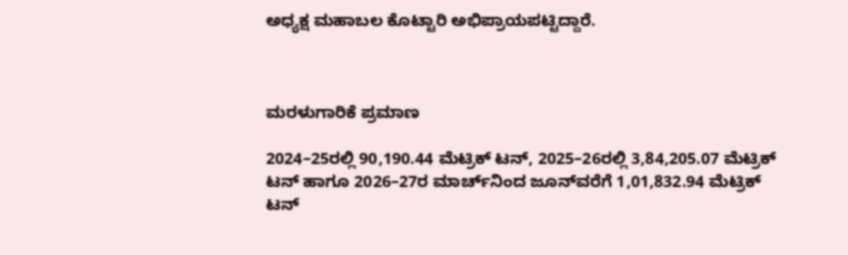ಅಧ್ಯಕ್ಷ ಮಹಾಬಲ ಕೊಟ್ಟಾರಿ ಅಭಿಪ್ರಾಯಪಟ್ಟಿದ್ದಾರೆ.



ಮರಳುಗಾರಿಕೆ ಪ್ರಮಾಣ

2024–25ರಲ್ಲಿ 90,190.44 ಮೆಟ್ರಿಕ್ ಟನ್, 2025–26ರಲ್ಲಿ 3,84,205.07 ಮೆಟ್ರಿಕ್ ಟನ್ ಹಾಗೂ 2026–27ರ ಮಾರ್ಚ್‌ನಿಂದ ಜೂನ್‌ವರೆಗೆ 1,01,832.94 ಮೆಟ್ರಿಕ್ ಟನ್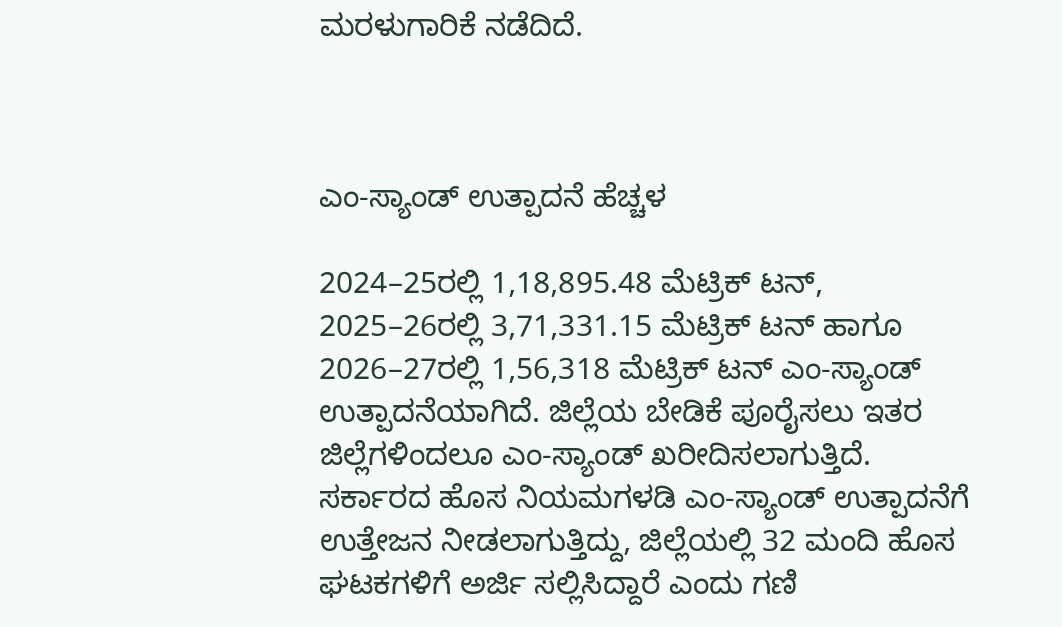ಮರಳುಗಾರಿಕೆ ನಡೆದಿದೆ.



ಎಂ-ಸ್ಯಾಂಡ್ ಉತ್ಪಾದನೆ ಹೆಚ್ಚಳ

2024–25ರಲ್ಲಿ 1,18,895.48 ಮೆಟ್ರಿಕ್ ಟನ್, 2025–26ರಲ್ಲಿ 3,71,331.15 ಮೆಟ್ರಿಕ್ ಟನ್ ಹಾಗೂ 2026–27ರಲ್ಲಿ 1,56,318 ಮೆಟ್ರಿಕ್ ಟನ್ ಎಂ-ಸ್ಯಾಂಡ್ ಉತ್ಪಾದನೆಯಾಗಿದೆ. ಜಿಲ್ಲೆಯ ಬೇಡಿಕೆ ಪೂರೈಸಲು ಇತರ ಜಿಲ್ಲೆಗಳಿಂದಲೂ ಎಂ-ಸ್ಯಾಂಡ್ ಖರೀದಿಸಲಾಗುತ್ತಿದೆ. ಸರ್ಕಾರದ ಹೊಸ ನಿಯಮಗಳಡಿ ಎಂ-ಸ್ಯಾಂಡ್ ಉತ್ಪಾದನೆಗೆ ಉತ್ತೇಜನ ನೀಡಲಾಗುತ್ತಿದ್ದು, ಜಿಲ್ಲೆಯಲ್ಲಿ 32 ಮಂದಿ ಹೊಸ ಘಟಕಗಳಿಗೆ ಅರ್ಜಿ ಸಲ್ಲಿಸಿದ್ದಾರೆ ಎಂದು ಗಣಿ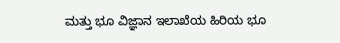ಮತ್ತು ಭೂ ವಿಜ್ಞಾನ ಇಲಾಖೆಯ ಹಿರಿಯ ಭೂ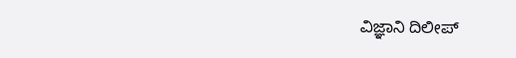ವಿಜ್ಞಾನಿ ದಿಲೀಪ್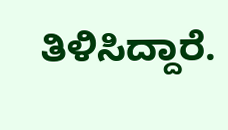ತಿಳಿಸಿದ್ದಾರೆ.